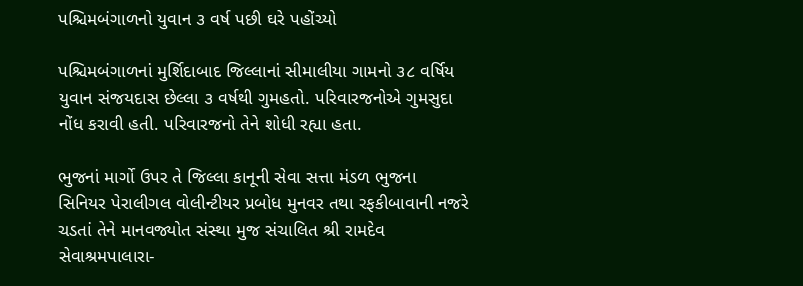પશ્ચિમબંગાળનો યુવાન ૩ વર્ષ પછી ઘરે પહોંચ્યો

પશ્ચિમબંગાળનાં મુર્શિદાબાદ જિલ્લાનાં સીમાલીયા ગામનો ૩૮ વર્ષિય યુવાન સંજયદાસ છેલ્લા ૩ વર્ષથી ગુમહતો. પરિવારજનોએ ગુમસુદા નોંધ કરાવી હતી. પરિવારજનો તેને શોધી રહ્યા હતા.

ભુજનાં માર્ગો ઉપર તે જિલ્લા કાનૂની સેવા સત્તા મંડળ ભુજના સિનિયર પેરાલીગલ વોલીન્ટીયર પ્રબોધ મુનવર તથા રફકીબાવાની નજરે ચડતાં તેને માનવજ્યોત સંસ્થા મુજ સંચાલિત શ્રી રામદેવ સેવાશ્રમપાલારા-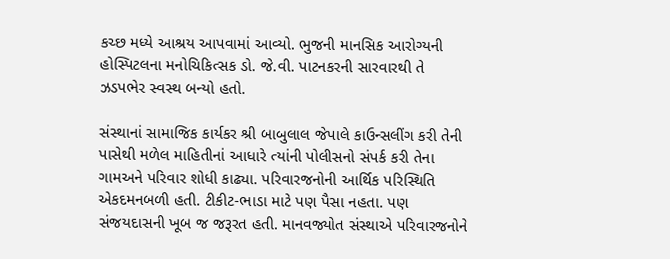કચ્છ મધ્યે આશ્રય આપવામાં આવ્યો. ભુજની માનસિક આરોગ્યની હોસ્પિટલના મનોચિકિત્સક ડો. જે.વી. પાટનકરની સારવારથી તે ઝડપભેર સ્વસ્થ બન્યો હતો.

સંસ્થાનાં સામાજિક કાર્યકર શ્રી બાબુલાલ જેપાલે કાઉન્સલીંગ કરી તેની પાસેથી મળેલ માહિતીનાં આધારે ત્યાંની પોલીસનો સંપર્ક કરી તેના ગામઅને પરિવાર શોધી કાઢ્યા. પરિવારજનોની આર્થિક પરિસ્થિતિ એકદમનબળી હતી. ટીકીટ-ભાડા માટે પણ પૈસા નહતા. પણ સંજયદાસની ખૂબ જ જરૂરત હતી. માનવજ્યોત સંસ્થાએ પરિવારજનોને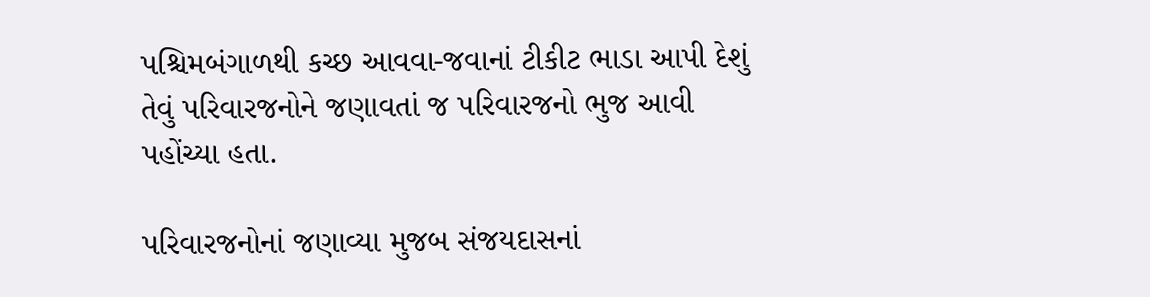પશ્ચિમબંગાળથી કચ્છ આવવા-જવાનાં ટીકીટ ભાડા આપી દેશું તેવું પરિવારજનોને જણાવતાં જ પરિવારજનો ભુજ આવી પહોંચ્યા હતા.

પરિવારજનોનાં જણાવ્યા મુજબ સંજયદાસનાં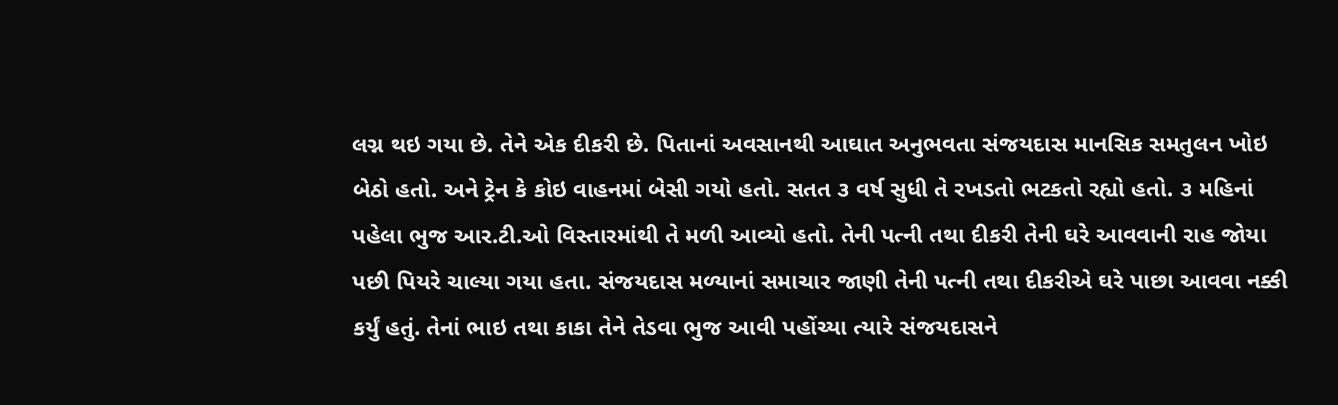લગ્ન થઇ ગયા છે. તેને એક દીકરી છે. પિતાનાં અવસાનથી આઘાત અનુભવતા સંજયદાસ માનસિક સમતુલન ખોઇ બેઠો હતો. અને ટ્રેન કે કોઇ વાહનમાં બેસી ગયો હતો. સતત ૩ વર્ષ સુધી તે રખડતો ભટકતો રહ્યો હતો. ૩ મહિનાં પહેલા ભુજ આર.ટી.ઓ વિસ્તારમાંથી તે મળી આવ્યો હતો. તેની પત્ની તથા દીકરી તેની ઘરે આવવાની રાહ જોયા પછી પિયરે ચાલ્યા ગયા હતા. સંજયદાસ મળ્યાનાં સમાચાર જાણી તેની પત્ની તથા દીકરીએ ઘરે પાછા આવવા નક્કી કર્યું હતું. તેનાં ભાઇ તથા કાકા તેને તેડવા ભુજ આવી પહોંચ્યા ત્યારે સંજયદાસને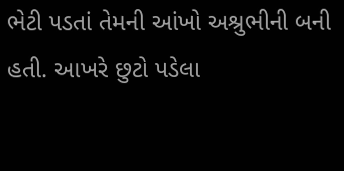ભેટી પડતાં તેમની આંખો અશ્રુભીની બની હતી. આખરે છુટો પડેલા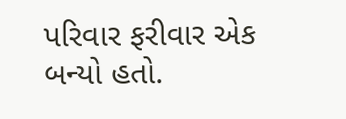પરિવાર ફરીવાર એક બન્યો હતો.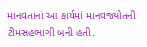માનવતાનાં આ કાર્યમાં માનવજ્યોતની ટીમસહભાગી બની હતી.